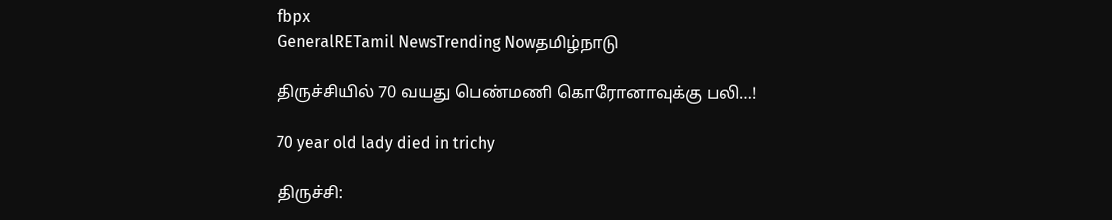fbpx
GeneralRETamil NewsTrending Nowதமிழ்நாடு

திருச்சியில் 70 வயது பெண்மணி கொரோனாவுக்கு பலி…!

70 year old lady died in trichy

திருச்சி: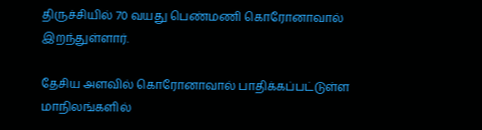திருச்சியில் 70 வயது பெண்மணி கொரோனாவால் இறந்துள்ளார்.

தேசிய அளவில் கொரோனாவால் பாதிக்கப்பட்டுள்ள மாநிலங்களில்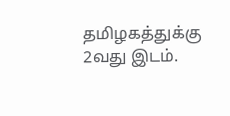தமிழகத்துக்கு 2வது இடம்.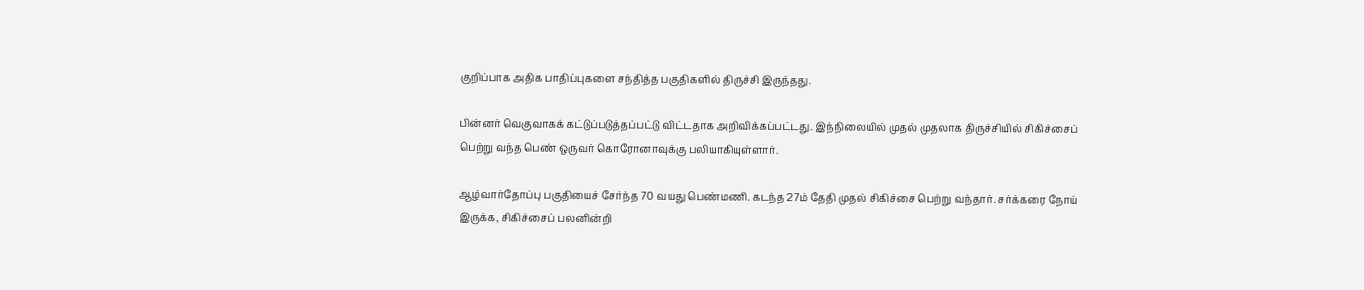குறிப்பாக அதிக பாதிப்புகளை சந்தித்த பகுதிகளில் திருச்சி இருந்தது.

பின்னர் வெகுவாகக் கட்டுப்படுத்தப்பட்டு விட்டதாக அறிவிக்கப்பட்டது. இந்நிலையில் முதல் முதலாக திருச்சியில் சிகிச்சைப் பெற்று வந்த பெண் ஒருவர் கொரோனாவுக்கு பலியாகியுள்ளார்.

ஆழ்வார்தோப்பு பகுதியைச் சேர்ந்த 70 வயது பெண்மணி. கடந்த 27ம் தேதி முதல் சிகிச்சை பெற்று வந்தார். சர்க்கரை நோய் இருக்க, சிகிச்சைப் பலனின்றி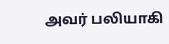அவர் பலியாகி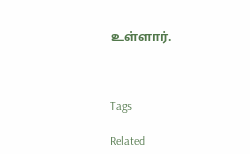உள்ளார்.



Tags

Related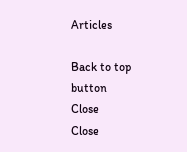Articles

Back to top button
Close
Close